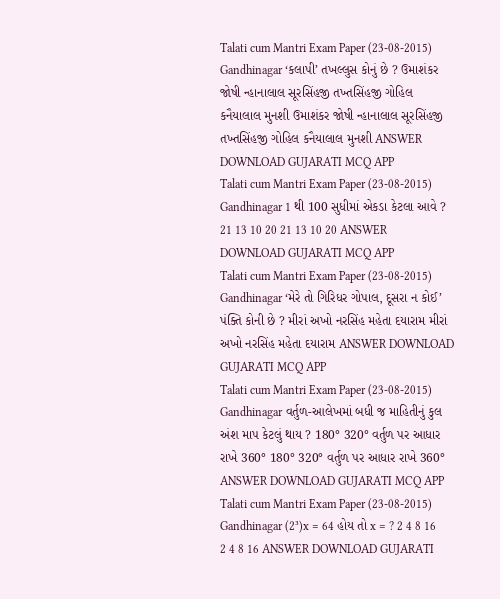Talati cum Mantri Exam Paper (23-08-2015) Gandhinagar ‘કલાપી’ તખલ્લુસ કોનું છે ? ઉમાશંકર જોષી ન્હાનાલાલ સૂરસિંહજી તખ્તસિંહજી ગોહિલ કનૈયાલાલ મુનશી ઉમાશંકર જોષી ન્હાનાલાલ સૂરસિંહજી તખ્તસિંહજી ગોહિલ કનૈયાલાલ મુનશી ANSWER DOWNLOAD GUJARATI MCQ APP
Talati cum Mantri Exam Paper (23-08-2015) Gandhinagar 1 થી 100 સુધીમાં એકડા કેટલા આવે ? 21 13 10 20 21 13 10 20 ANSWER DOWNLOAD GUJARATI MCQ APP
Talati cum Mantri Exam Paper (23-08-2015) Gandhinagar ‘મેરે તો ગિરિધર ગોપાલ, દૂસરા ન કોઈ’ પંક્તિ કોની છે ? મીરાં અખો નરસિંહ મહેતા દયારામ મીરાં અખો નરસિંહ મહેતા દયારામ ANSWER DOWNLOAD GUJARATI MCQ APP
Talati cum Mantri Exam Paper (23-08-2015) Gandhinagar વર્તુળ-આલેખમાં બધી જ માહિતીનું કુલ અંશ માપ કેટલું થાય ? 180° 320° વર્તુળ પર આધાર રાખે 360° 180° 320° વર્તુળ પર આધાર રાખે 360° ANSWER DOWNLOAD GUJARATI MCQ APP
Talati cum Mantri Exam Paper (23-08-2015) Gandhinagar (2³)x = 64 હોય તો x = ? 2 4 8 16 2 4 8 16 ANSWER DOWNLOAD GUJARATI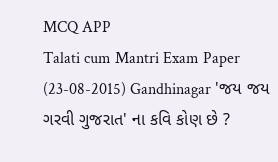MCQ APP
Talati cum Mantri Exam Paper (23-08-2015) Gandhinagar 'જય જય ગરવી ગુજરાત' ના કવિ કોણ છે ?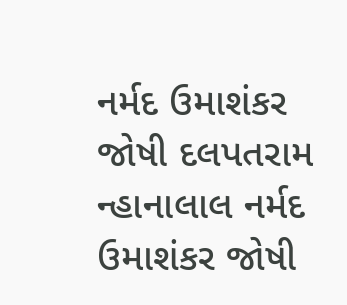નર્મદ ઉમાશંકર જોષી દલપતરામ ન્હાનાલાલ નર્મદ ઉમાશંકર જોષી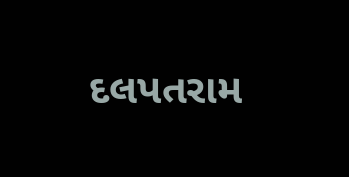દલપતરામ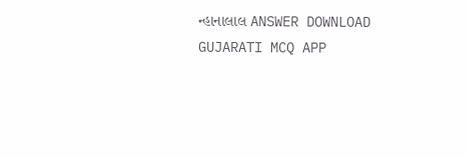ન્હાનાલાલ ANSWER DOWNLOAD GUJARATI MCQ APP